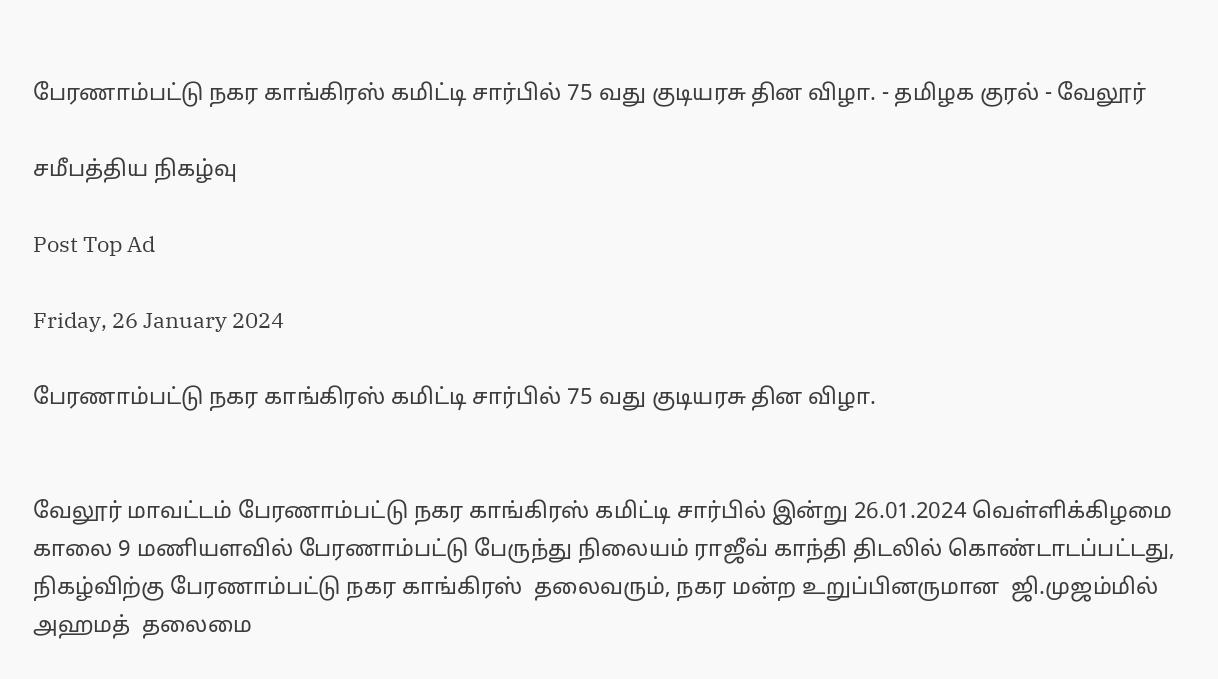பேரணாம்பட்டு நகர காங்கிரஸ் கமிட்டி சார்பில் 75 வது குடியரசு தின விழா. - தமிழக குரல் - வேலூர்

சமீபத்திய நிகழ்வு

Post Top Ad

Friday, 26 January 2024

பேரணாம்பட்டு நகர காங்கிரஸ் கமிட்டி சார்பில் 75 வது குடியரசு தின விழா.


வேலூர் மாவட்டம் பேரணாம்பட்டு நகர காங்கிரஸ் கமிட்டி சார்பில் இன்று 26.01.2024 வெள்ளிக்கிழமை காலை 9 மணியளவில் பேரணாம்பட்டு பேருந்து நிலையம் ராஜீவ் காந்தி திடலில் கொண்டாடப்பட்டது, நிகழ்விற்கு பேரணாம்பட்டு நகர காங்கிரஸ்  தலைவரும், நகர மன்ற உறுப்பினருமான  ஜி.முஜம்மில் அஹமத்  தலைமை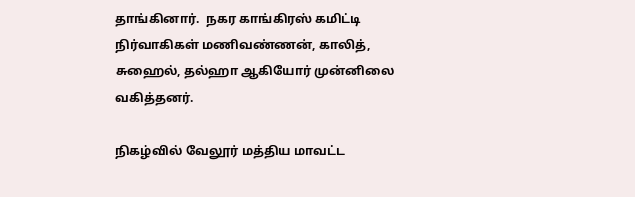தாங்கினார்.  நகர காங்கிரஸ் கமிட்டி நிர்வாகிகள் மணிவண்ணன், காலித், சுஹைல், தல்ஹா ஆகியோர் முன்னிலை வகித்தனர்.

நிகழ்வில் வேலூர் மத்திய மாவட்ட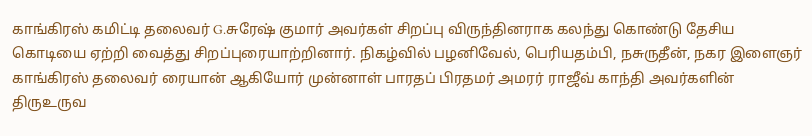காங்கிரஸ் கமிட்டி தலைவர் G.சுரேஷ் குமார் அவர்கள் சிறப்பு விருந்தினராக கலந்து கொண்டு தேசிய கொடியை ஏற்றி வைத்து சிறப்புரையாற்றினார். நிகழ்வில் பழனிவேல், பெரியதம்பி, நசுருதீன், நகர இளைஞர் காங்கிரஸ் தலைவர் ரையான் ஆகியோர் முன்னாள் பாரதப் பிரதமர் அமரர் ராஜீவ் காந்தி அவர்களின் திருஉருவ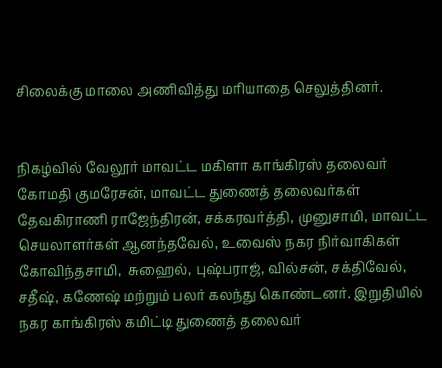சிலைக்கு மாலை அணிவித்து மரியாதை செலுத்தினர்.


நிகழ்வில் வேலூர் மாவட்ட மகிளா காங்கிரஸ் தலைவர் கோமதி குமரேசன், மாவட்ட துணைத் தலைவர்கள் தேவகிராணி ராஜேந்திரன், சக்கரவர்த்தி, முனுசாமி, மாவட்ட செயலாளர்கள் ஆனந்தவேல், உவைஸ் நகர நிர்வாகிகள் கோவிந்தசாமி,  சுஹைல், புஷ்பராஜ், வில்சன், சக்திவேல், சதீஷ், கணேஷ் மற்றும் பலர் கலந்து கொண்டனர். இறுதியில் நகர காங்கிரஸ் கமிட்டி துணைத் தலைவர்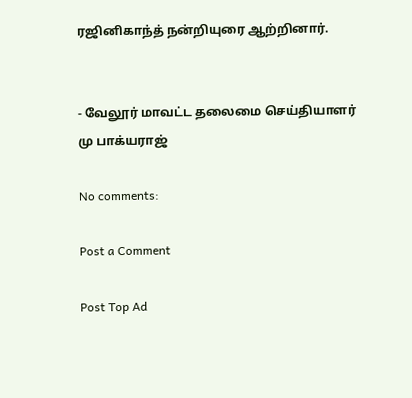ரஜினிகாந்த் நன்றியுரை ஆற்றினார்.


- வேலூர் மாவட்ட தலைமை செய்தியாளர் மு பாக்யராஜ்

No comments:

Post a Comment

Post Top Ad